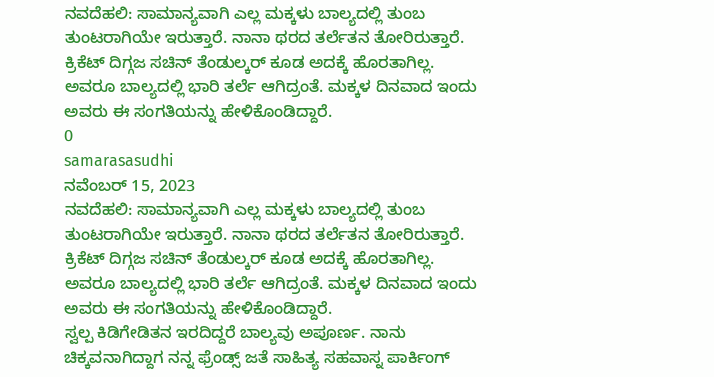ನವದೆಹಲಿ: ಸಾಮಾನ್ಯವಾಗಿ ಎಲ್ಲ ಮಕ್ಕಳು ಬಾಲ್ಯದಲ್ಲಿ ತುಂಬ ತುಂಟರಾಗಿಯೇ ಇರುತ್ತಾರೆ. ನಾನಾ ಥರದ ತರ್ಲೆತನ ತೋರಿರುತ್ತಾರೆ. ಕ್ರಿಕೆಟ್ ದಿಗ್ಗಜ ಸಚಿನ್ ತೆಂಡುಲ್ಕರ್ ಕೂಡ ಅದಕ್ಕೆ ಹೊರತಾಗಿಲ್ಲ. ಅವರೂ ಬಾಲ್ಯದಲ್ಲಿ ಭಾರಿ ತರ್ಲೆ ಆಗಿದ್ರಂತೆ. ಮಕ್ಕಳ ದಿನವಾದ ಇಂದು ಅವರು ಈ ಸಂಗತಿಯನ್ನು ಹೇಳಿಕೊಂಡಿದ್ದಾರೆ.
0
samarasasudhi
ನವೆಂಬರ್ 15, 2023
ನವದೆಹಲಿ: ಸಾಮಾನ್ಯವಾಗಿ ಎಲ್ಲ ಮಕ್ಕಳು ಬಾಲ್ಯದಲ್ಲಿ ತುಂಬ ತುಂಟರಾಗಿಯೇ ಇರುತ್ತಾರೆ. ನಾನಾ ಥರದ ತರ್ಲೆತನ ತೋರಿರುತ್ತಾರೆ. ಕ್ರಿಕೆಟ್ ದಿಗ್ಗಜ ಸಚಿನ್ ತೆಂಡುಲ್ಕರ್ ಕೂಡ ಅದಕ್ಕೆ ಹೊರತಾಗಿಲ್ಲ. ಅವರೂ ಬಾಲ್ಯದಲ್ಲಿ ಭಾರಿ ತರ್ಲೆ ಆಗಿದ್ರಂತೆ. ಮಕ್ಕಳ ದಿನವಾದ ಇಂದು ಅವರು ಈ ಸಂಗತಿಯನ್ನು ಹೇಳಿಕೊಂಡಿದ್ದಾರೆ.
ಸ್ವಲ್ಪ ಕಿಡಿಗೇಡಿತನ ಇರದಿದ್ದರೆ ಬಾಲ್ಯವು ಅಪೂರ್ಣ. ನಾನು ಚಿಕ್ಕವನಾಗಿದ್ದಾಗ ನನ್ನ ಫ್ರೆಂಡ್ಸ್ ಜತೆ ಸಾಹಿತ್ಯ ಸಹವಾಸ್ನ ಪಾರ್ಕಿಂಗ್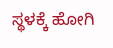ಸ್ಥಳಕ್ಕೆ ಹೋಗಿ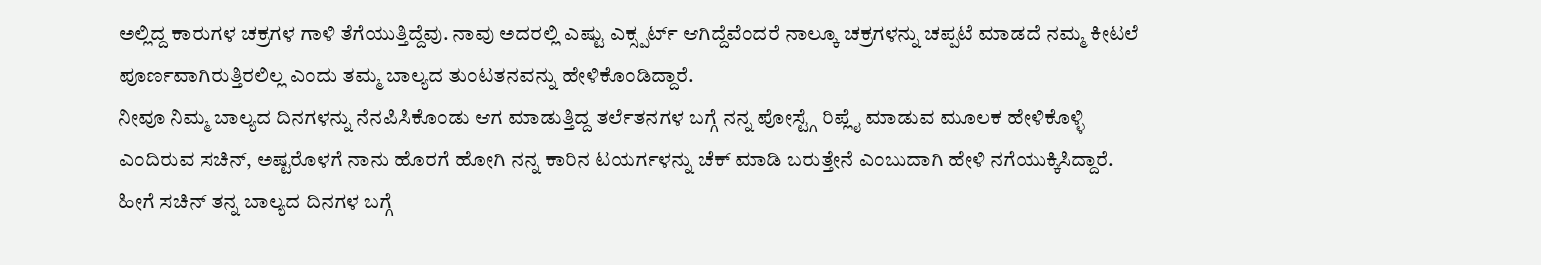ಅಲ್ಲಿದ್ದ ಕಾರುಗಳ ಚಕ್ರಗಳ ಗಾಳಿ ತೆಗೆಯುತ್ತಿದ್ದೆವು. ನಾವು ಅದರಲ್ಲಿ ಎಷ್ಟು ಎಕ್ಸ್ಪರ್ಟ್ ಆಗಿದ್ದೆವೆಂದರೆ ನಾಲ್ಕೂ ಚಕ್ರಗಳನ್ನು ಚಪ್ಪಟೆ ಮಾಡದೆ ನಮ್ಮ ಕೀಟಲೆ ಪೂರ್ಣವಾಗಿರುತ್ತಿರಲಿಲ್ಲ ಎಂದು ತಮ್ಮ ಬಾಲ್ಯದ ತುಂಟತನವನ್ನು ಹೇಳಿಕೊಂಡಿದ್ದಾರೆ.
ನೀವೂ ನಿಮ್ಮ ಬಾಲ್ಯದ ದಿನಗಳನ್ನು ನೆನಪಿಸಿಕೊಂಡು ಆಗ ಮಾಡುತ್ತಿದ್ದ ತರ್ಲೆತನಗಳ ಬಗ್ಗೆ ನನ್ನ ಪೋಸ್ಟ್ಗೆ ರಿಪ್ಲೈ ಮಾಡುವ ಮೂಲಕ ಹೇಳಿಕೊಳ್ಳಿ ಎಂದಿರುವ ಸಚಿನ್, ಅಷ್ಟರೊಳಗೆ ನಾನು ಹೊರಗೆ ಹೋಗಿ ನನ್ನ ಕಾರಿನ ಟಯರ್ಗಳನ್ನು ಚೆಕ್ ಮಾಡಿ ಬರುತ್ತೇನೆ ಎಂಬುದಾಗಿ ಹೇಳಿ ನಗೆಯುಕ್ಕಿಸಿದ್ದಾರೆ.
ಹೀಗೆ ಸಚಿನ್ ತನ್ನ ಬಾಲ್ಯದ ದಿನಗಳ ಬಗ್ಗೆ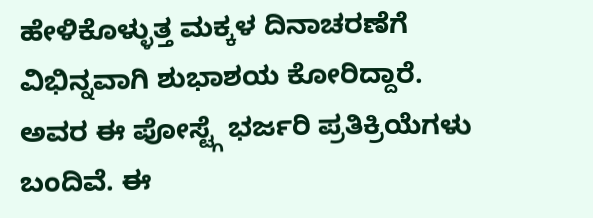ಹೇಳಿಕೊಳ್ಳುತ್ತ ಮಕ್ಕಳ ದಿನಾಚರಣೆಗೆ ವಿಭಿನ್ನವಾಗಿ ಶುಭಾಶಯ ಕೋರಿದ್ದಾರೆ. ಅವರ ಈ ಪೋಸ್ಟ್ಗೆ ಭರ್ಜರಿ ಪ್ರತಿಕ್ರಿಯೆಗಳು ಬಂದಿವೆ. ಈ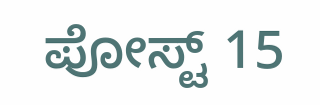ಪೋಸ್ಟ್ 15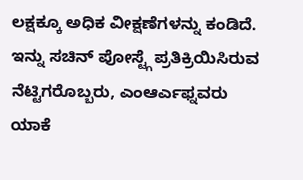ಲಕ್ಷಕ್ಕೂ ಅಧಿಕ ವೀಕ್ಷಣೆಗಳನ್ನು ಕಂಡಿದೆ. ಇನ್ನು ಸಚಿನ್ ಪೋಸ್ಟ್ಗೆ ಪ್ರತಿಕ್ರಿಯಿಸಿರುವ ನೆಟ್ಟಿಗರೊಬ್ಬರು, ಎಂಆರ್ಎಫ್ನವರು ಯಾಕೆ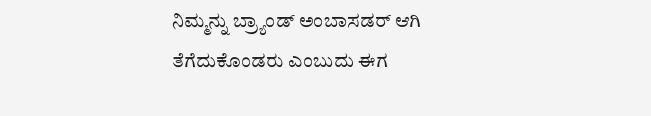ನಿಮ್ಮನ್ನು ಬ್ರ್ಯಾಂಡ್ ಅಂಬಾಸಡರ್ ಆಗಿ ತೆಗೆದುಕೊಂಡರು ಎಂಬುದು ಈಗ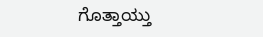ಗೊತ್ತಾಯ್ತು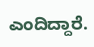ಎಂದಿದ್ದಾರೆ.